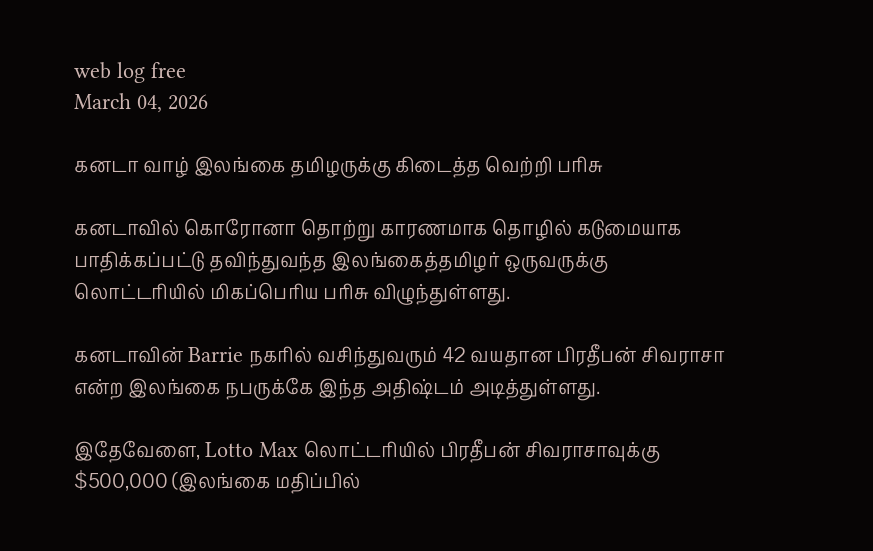web log free
March 04, 2026

கனடா வாழ் இலங்கை தமிழருக்கு கிடைத்த வெற்றி பரிசு

கனடாவில் கொரோனா தொற்று காரணமாக தொழில் கடுமையாக பாதிக்கப்பட்டு தவிந்துவந்த இலங்கைத்தமிழர் ஒருவருக்கு லொட்டரியில் மிகப்பெரிய பரிசு விழுந்துள்ளது.

கனடாவின் Barrie நகரில் வசிந்துவரும் 42 வயதான பிரதீபன் சிவராசா என்ற இலங்கை நபருக்கே இந்த அதிஷ்டம் அடித்துள்ளது.

இதேவேளை, Lotto Max லொட்டரியில் பிரதீபன் சிவராசாவுக்கு $500,000 (இலங்கை மதிப்பில்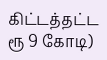கிட்டத்தட்ட ரூ 9 கோடி)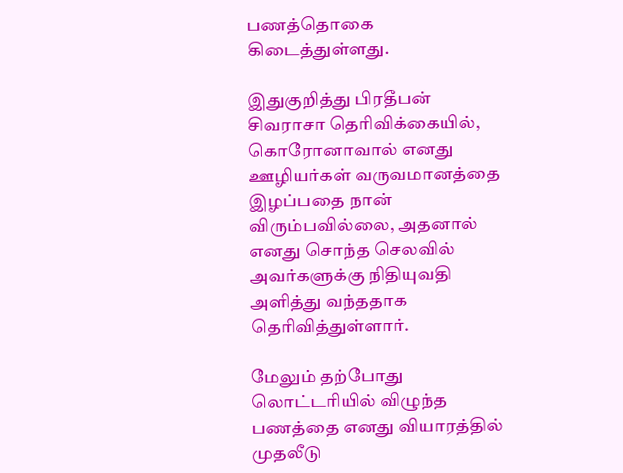பணத்தொகை கிடைத்துள்ளது.

இதுகுறித்து பிரதீபன் சிவராசா தெரிவிக்கையில், கொரோனாவால் எனது ஊழியர்கள் வருவமானத்தை இழப்பதை நான் விரும்பவில்லை, அதனால் எனது சொந்த செலவில் அவர்களுக்கு நிதியுவதி அளித்து வந்ததாக தெரிவித்துள்ளார்.

மேலும் தற்போது லொட்டரியில் விழுந்த பணத்தை எனது வியாரத்தில் முதலீடு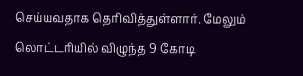செய்யவதாக தெரிவித்துள்ளார். மேலும் லொட்டரியில் விழுந்த 9 கோடி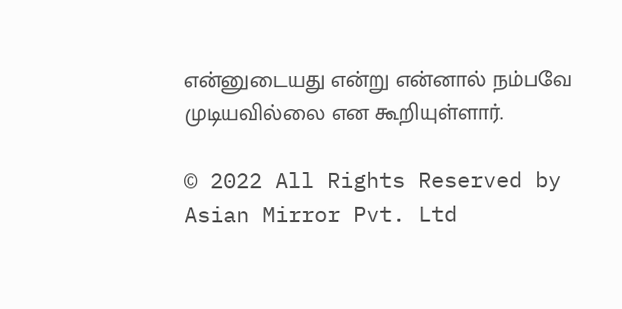என்னுடையது என்று என்னால் நம்பவே முடியவில்லை என கூறியுள்ளார்.

© 2022 All Rights Reserved by Asian Mirror Pvt. Ltd